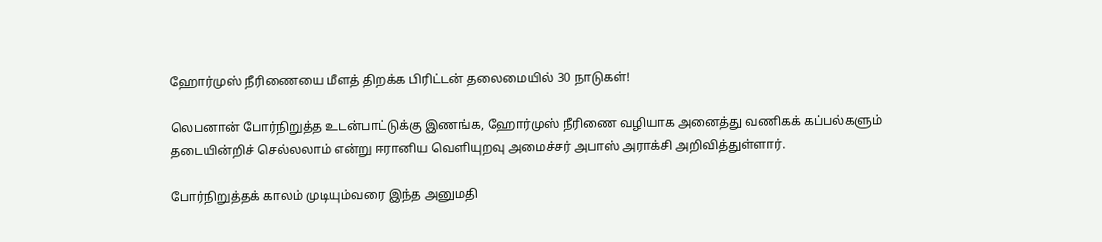ஹோர்முஸ் நீரிணையை மீளத் திறக்க பிரிட்டன் தலைமையில் 30 நாடுகள்!

லெபனான் போர்நிறுத்த உடன்பாட்டுக்கு இணங்க, ஹோர்முஸ் நீரிணை வழியாக அனைத்து வணிகக் கப்பல்களும் தடையின்றிச் செல்லலாம் என்று ஈரானிய வெளியுறவு அமைச்சர் அபாஸ் அராக்சி அறிவித்துள்ளார்.

போர்நிறுத்தக் காலம் முடியும்வரை இந்த அனுமதி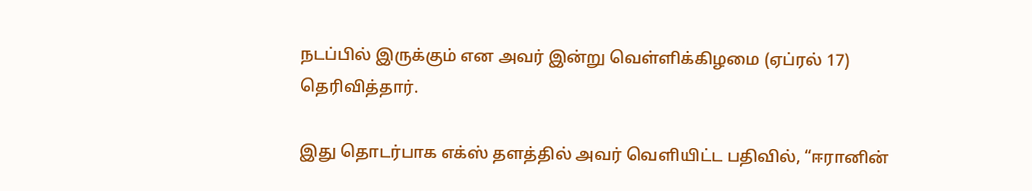நடப்பில் இருக்கும் என அவர் இன்று வெள்ளிக்கிழமை (ஏப்ரல் 17) தெரிவித்தார்.

இது தொடர்பாக எக்ஸ் தளத்தில் அவர் வெளியிட்ட பதிவில், “ஈரானின்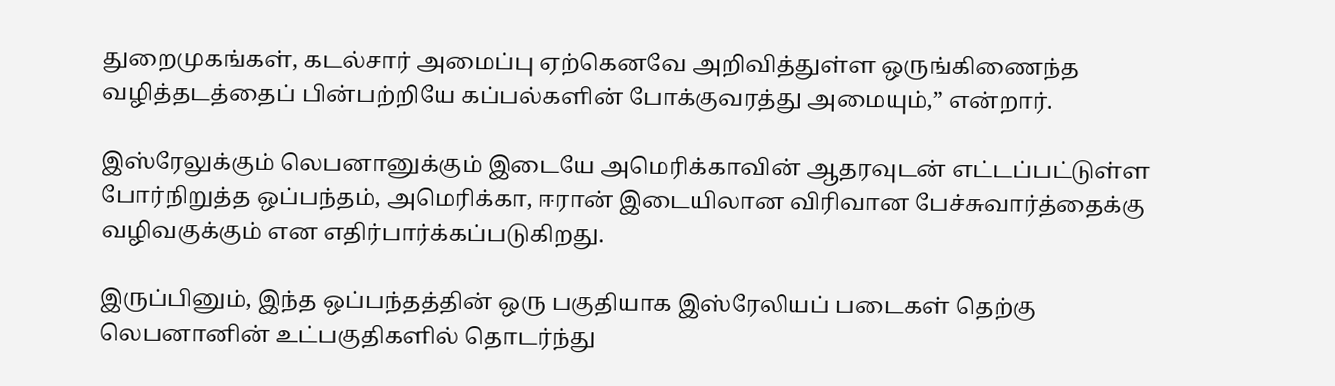துறைமுகங்கள், கடல்சார் அமைப்பு ஏற்கெனவே அறிவித்துள்ள ஒருங்கிணைந்த வழித்தடத்தைப் பின்பற்றியே கப்பல்களின் போக்குவரத்து அமையும்,” என்றார்.

இஸ்ரேலுக்கும் லெபனானுக்கும் இடையே அமெரிக்காவின் ஆதரவுடன் எட்டப்பட்டுள்ள போர்நிறுத்த ஒப்பந்தம், அமெரிக்கா, ஈரான் இடையிலான விரிவான பேச்சுவார்த்தைக்கு வழிவகுக்கும் என எதிர்பார்க்கப்படுகிறது.

இருப்பினும், இந்த ஒப்பந்தத்தின் ஒரு பகுதியாக இஸ்ரேலியப் படைகள் தெற்கு லெபனானின் உட்பகுதிகளில் தொடர்ந்து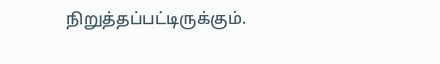நிறுத்தப்பட்டிருக்கும்.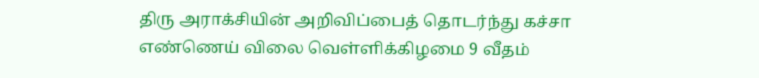திரு அராக்சியின் அறிவிப்பைத் தொடர்ந்து கச்சா எண்ணெய் விலை வெள்ளிக்கிழமை 9 வீதம்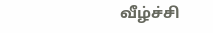வீழ்ச்சி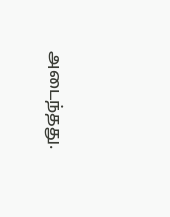அடைந்தது.